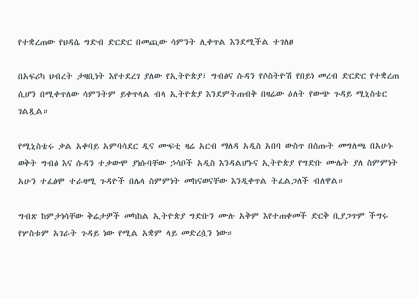የተቋረጠው የህዳሴ ግድብ ድርድር በመጪው ሳምንት ሊቀጥል እንደሚችል ተገለፀ

በአፍሪካ ህብረት ታዛቢነት እየተደረገ ያለው የኢትዮጵያ፣ ግብፅና ሱዳን የሶስትዮሽ የበይነ መረብ ድርድር የተቋረጠ ሲሆን በሚቀጥለው ሳምንትም ይቀጥላል ብላ ኢትዮጵያ እንደምትጠብቅ በዛሬው ዕለት የውጭ ጉዳይ ሚኒስቴር ገልጿል።

የሚኒስቴሩ ቃል አቀባይ አምባሳደር ዲና ሙፍቲ ዛሬ አርብ ማለዳ አዲስ አበባ ውስጥ በሰጡት መግለጫ በአሁኑ ወቅት ግብፅ እና ሱዳን ተቃውሞ ያነሱባቸው ኃሳቦች አዲስ እንዳልሆኑና ኢትዮጵያ የግድቡ ሙሌት ያለ ስምምነት አሁን ተፈፅሞ ተራዛሚ ጉዳዮች በሌላ ስምምነት መከናወናቸው እንዲቀጥል ትፈልጋለች ብለዋል።

ግብጽ ከምታነሳቸው ቅሬታዎች መካከል ኢትዮጵያ ግድቡን ሙሉ አቅም እየተጠቀመች ድርቅ ቢያጋጥም ችግሩ የሦስቱም አገራት ጉዳይ ነው የሚል አቋም ላይ መድረሷን ነው።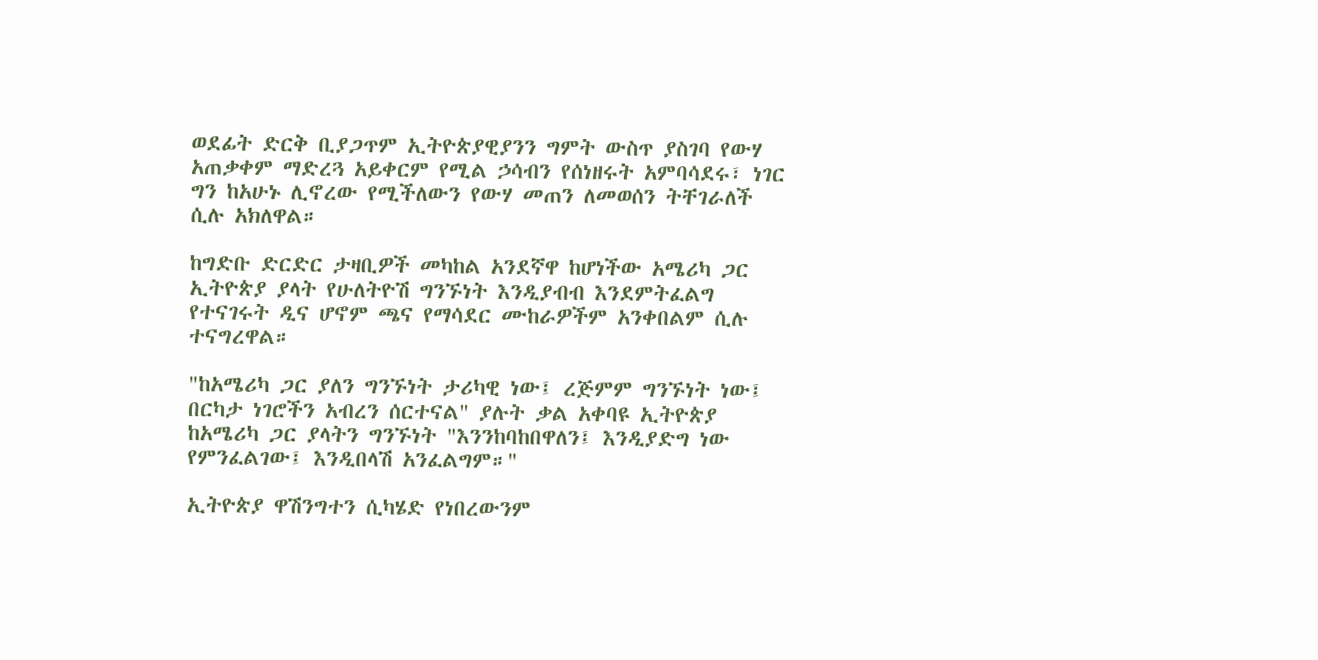ወደፊት ድርቅ ቢያጋጥም ኢትዮጵያዊያንን ግምት ውስጥ ያስገባ የውሃ አጠቃቀም ማድረጓ አይቀርም የሚል ኃሳብን የሰነዘሩት አምባሳደሩ፣ ነገር ግን ከአሁኑ ሊኖረው የሚችለውን የውሃ መጠን ለመወሰን ትቸገራለች ሲሉ አክለዋል።

ከግድቡ ድርድር ታዛቢዎች መካከል አንደኛዋ ከሆነችው አሜሪካ ጋር ኢትዮጵያ ያላት የሁለትዮሽ ግንኙነት እንዲያብብ እንደምትፈልግ የተናገሩት ዲና ሆኖም ጫና የማሳደር ሙከራዎችም አንቀበልም ሲሉ ተናግረዋል።

"ከአሜሪካ ጋር ያለን ግንኙነት ታሪካዊ ነው፤ ረጅምም ግንኙነት ነው፤ በርካታ ነገሮችን አብረን ሰርተናል" ያሉት ቃል አቀባዩ ኢትዮጵያ ከአሜሪካ ጋር ያላትን ግንኙነት "እንንከባከበዋለን፤ እንዲያድግ ነው የምንፈልገው፤ እንዲበላሽ አንፈልግም።"

ኢትዮጵያ ዋሽንግተን ሲካሄድ የነበረውንም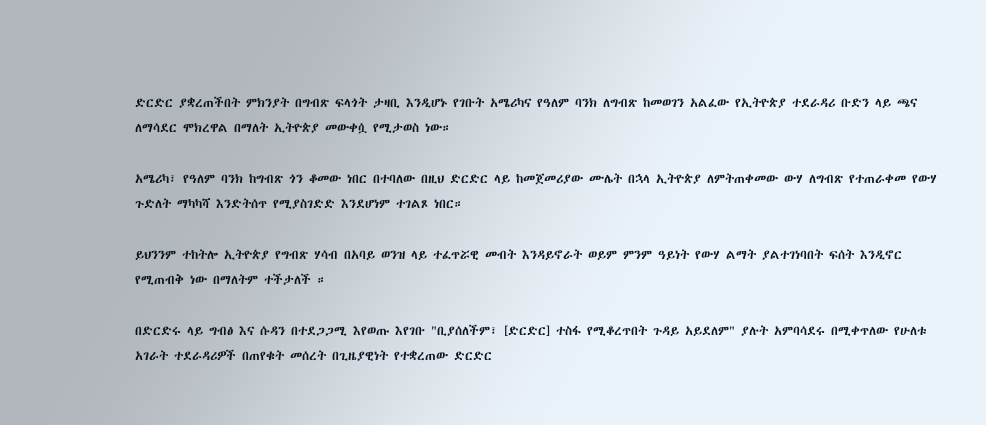ድርድር ያቋረጠችበት ምክንያት በግብጽ ፍላጎት ታዛቢ እንዲሆኑ የገቡት አሜሪካና የዓለም ባንክ ለግብጽ ከመወገን አልፈው የኢትዮጵያ ተደራዳሪ ቡድን ላይ ጫና ለማሳደር ሞክረዋል በማለት ኢትዮጵያ መውቀሷ የሚታወስ ነው።

አሜሪካ፣ የዓለም ባንክ ከግብጽ ጎን ቆመው ነበር በተባለው በዚህ ድርድር ላይ ከመጀመሪያው ሙሌት በኋላ ኢትዮጵያ ለምትጠቀመው ውሃ ለግብጽ የተጠራቀመ የውሃ ጉድለት ማካካሻ እንድትሰጥ የሚያስገድድ እንደሆነም ተገልጾ ነበር።

ይህንንም ተከትሎ ኢትዮጵያ የግብጽ ሃሳብ በአባይ ወንዝ ላይ ተፈጥሯዊ መብት እንዳይኖራት ወይም ምንም ዓይነት የውሃ ልማት ያልተገነባበት ፍሰት እንዲኖር የሚጠብቅ ነው በማለትም ተችታለች ።

በድርድሩ ላይ ግብፅ እና ሱዳን በተደጋጋሚ እየወጡ እየገቡ "ቢያሰለችም፣ [ድርድር] ተስፋ የሚቆረጥበት ጉዳይ አይደለም" ያሉት አምባሳደሩ በሚቀጥለው የሁለቱ አገራት ተደራዳሪዎች በጠየቁት መሰረት በጊዜያዊነት የተቋረጠው ድርድር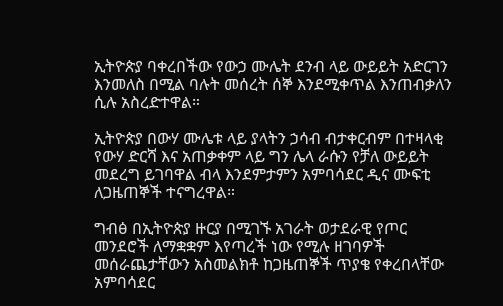ኢትዮጵያ ባቀረበችው የውኃ ሙሌት ደንብ ላይ ውይይት አድርገን እንመለስ በሚል ባሉት መሰረት ሰኞ እንደሚቀጥል እንጠብቃለን ሲሉ አስረድተዋል።

ኢትዮጵያ በውሃ ሙሌቱ ላይ ያላትን ኃሳብ ብታቀርብም በተዛላቂ የውሃ ድርሻ እና አጠቃቀም ላይ ግን ሌላ ራሱን የቻለ ውይይት መደረግ ይገባዋል ብላ እንደምታምን አምባሳደር ዲና ሙፍቲ ለጋዜጠኞች ተናግረዋል።

ግብፅ በኢትዮጵያ ዙርያ በሚገኙ አገራት ወታደራዊ የጦር መንደሮች ለማቋቋም እየጣረች ነው የሚሉ ዘገባዎች መሰራጨታቸውን አስመልክቶ ከጋዜጠኞች ጥያቄ የቀረበላቸው አምባሳደር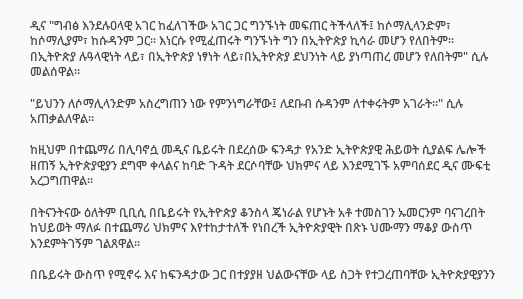ዲና "ግብፅ እንደሉዐላዊ አገር ከፈለገችው አገር ጋር ግንኙነት መፍጠር ትችላለች፤ ከሶማሊላንድም፣ ከሶማሊያም፣ ከሱዳንም ጋር። እነርሱ የሚፈጠሩት ግንኙነት ግን በኢትዮጵያ ኪሳራ መሆን የለበትም። በኢትዮጵያ ሉዓላዊነት ላይ፣ በኢትዮጵያ ነፃነት ላይ፣በኢትዮጵያ ደህንነት ላይ ያነጣጠረ መሆን የለበትም" ሲሉ መልሰዋል።

"ይህንን ለሶማሊላንድም አስረግጠን ነው የምንነግራቸው፤ ለደቡብ ሱዳንም ለተቀሩትም አገራት።" ሲሉ አጠቃልለዋል።

ከዚህም በተጨማሪ በሊባኖሷ መዲና ቤይሩት በደረሰው ፍንዳታ የአንድ ኢትዮጵያዊ ሕይወት ሲያልፍ ሌሎች ዘጠኝ ኢትዮጵያዊያን ደግሞ ቀላልና ከባድ ጉዳት ደርሶባቸው ህክምና ላይ እንደሚገኙ አምባሰደር ዲና ሙፍቲ አረጋግጠዋል።

በትናንትናው ዕለትም ቢቢሲ በቤይሩት የኢትዮጵያ ቆንስላ ጄነራል የሆኑት አቶ ተመስገን ኡመርንም ባናገረበት ከህይወት ማለፉ በተጨማሪ ህክምና እየተከታተለች የነበረች ኢትዮጵያዊት በጽኑ ህሙማን ማቆያ ውስጥ እንደምትገኝም ገልጸዋል።

በቤይሩት ውስጥ የሚኖሩ እና ከፍንዳታው ጋር በተያያዘ ህልውናቸው ላይ ስጋት የተጋረጠባቸው ኢትዮጵያዊያንን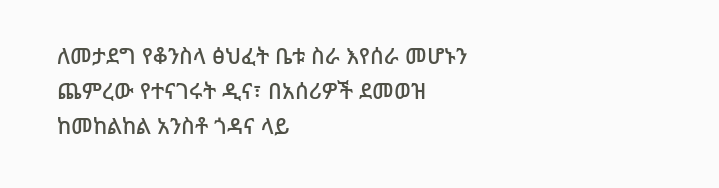ለመታደግ የቆንስላ ፅህፈት ቤቱ ስራ እየሰራ መሆኑን ጨምረው የተናገሩት ዲና፣ በአሰሪዎች ደመወዝ ከመከልከል አንስቶ ጎዳና ላይ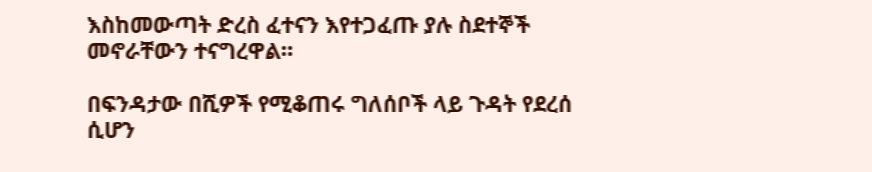እስከመውጣት ድረስ ፈተናን እየተጋፈጡ ያሉ ስደተኞች መኖራቸውን ተናግረዋል።

በፍንዳታው በሺዎች የሚቆጠሩ ግለሰቦች ላይ ጉዳት የደረሰ ሲሆን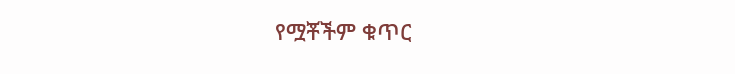የሟቾችም ቁጥር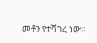መቶን የተሻገረ ነው።